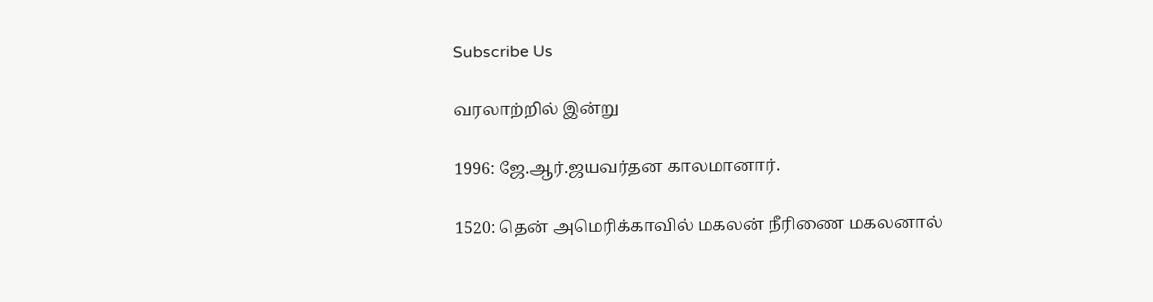Subscribe Us

வரலாற்றில் இன்று

1996: ஜே.ஆர்.ஜயவர்தன காலமானார்.

1520: தென் அமெரிக்காவில் மகலன் நீரிணை மகலனால்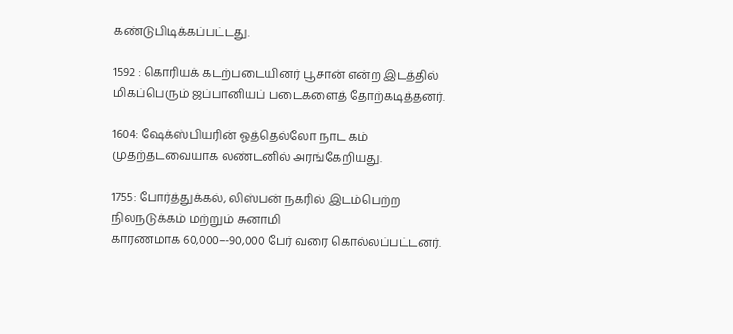கண்டுபிடிக்கப்பட்டது.

1592 : கொரியக் கடற்படையினர் பூசான் என்ற இடத்தில் மிகப்பெரும் ஜப்பானியப் படைகளைத் தோற்கடித்தனர்.

1604: ஷேக்ஸ்பியரின் ஓத்தெல்லோ நாட கம் முதற்தடவையாக லண்டனில் அரங்கேறியது.

1755: போர்த்துக்கல், லிஸ்பன் நகரில் இடம்பெற்ற நிலநடுக்கம் மற்றும் சுனாமி
காரணமாக 60,000–-90,000 பேர் வரை கொல்லப்பட்டனர்.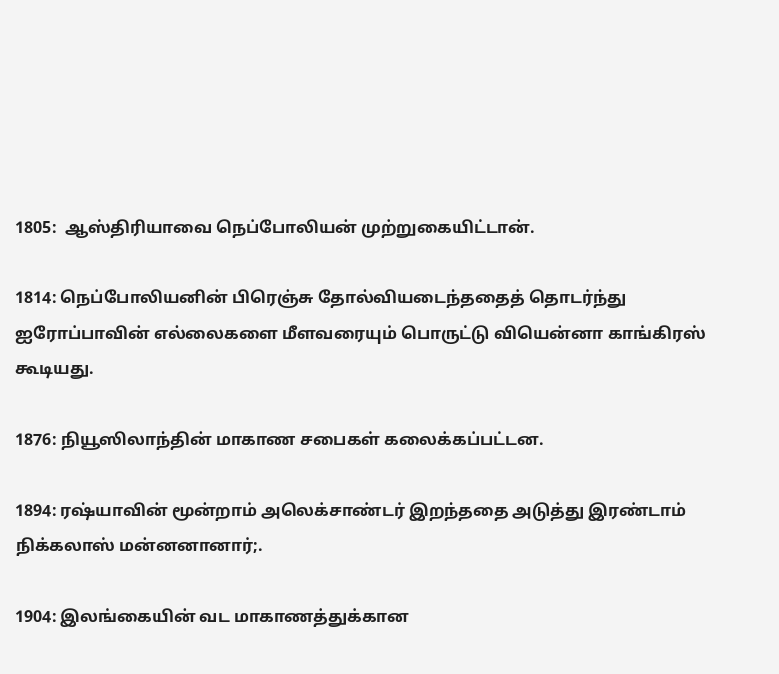1805:  ஆஸ்திரியாவை நெப்போலியன் முற்றுகையிட்டான்.

1814: நெப்போலியனின் பிரெஞ்சு தோல்வியடைந்ததைத் தொடர்ந்து ஐரோப்பாவின் எல்லைகளை மீளவரையும் பொருட்டு வியென்னா காங்கிரஸ் கூடியது.

1876: நியூஸிலாந்தின் மாகாண சபைகள் கலைக்கப்பட்டன.

1894: ரஷ்யாவின் மூன்றாம் அலெக்சாண்டர் இறந்ததை அடுத்து இரண்டாம் நிக்கலாஸ் மன்னனானார்;.

1904: இலங்கையின் வட மாகாணத்துக்கான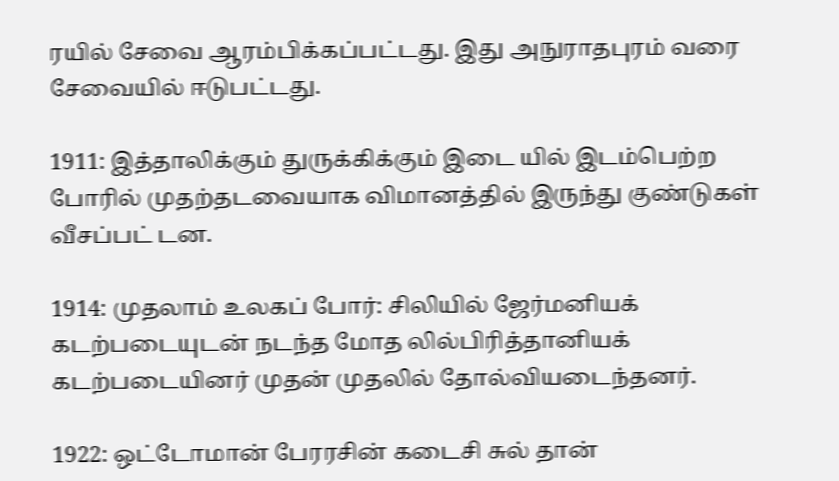ரயில் சேவை ஆரம்பிக்கப்பட்டது. இது அநுராதபுரம் வரை சேவையில் ஈடுபட்டது.

1911: இத்தாலிக்கும் துருக்கிக்கும் இடை யில் இடம்பெற்ற போரில் முதற்தடவையாக விமானத்தில் இருந்து குண்டுகள் வீசப்பட் டன.

1914: முதலாம் உலகப் போர்: சிலியில் ஜேர்மனியக் கடற்படையுடன் நடந்த மோத லில்பிரித்தானியக் கடற்படையினர் முதன் முதலில் தோல்வியடைந்தனர்.

1922: ஒட்டோமான் பேரரசின் கடைசி சுல் தான்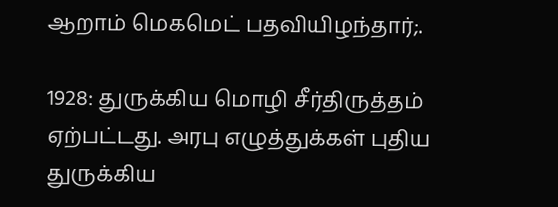ஆறாம் மெகமெட் பதவியிழந்தார்;.

1928: துருக்கிய மொழி சீர்திருத்தம் ஏற்பட்டது. அரபு எழுத்துக்கள் புதிய  துருக்கிய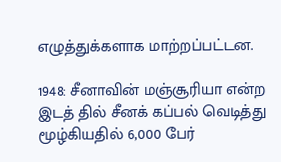எழுத்துக்களாக மாற்றப்பட்டன.

1948: சீனாவின் மஞ்சூரியா என்ற இடத் தில் சீனக் கப்பல் வெடித்து மூழ்கியதில் 6,000 பேர்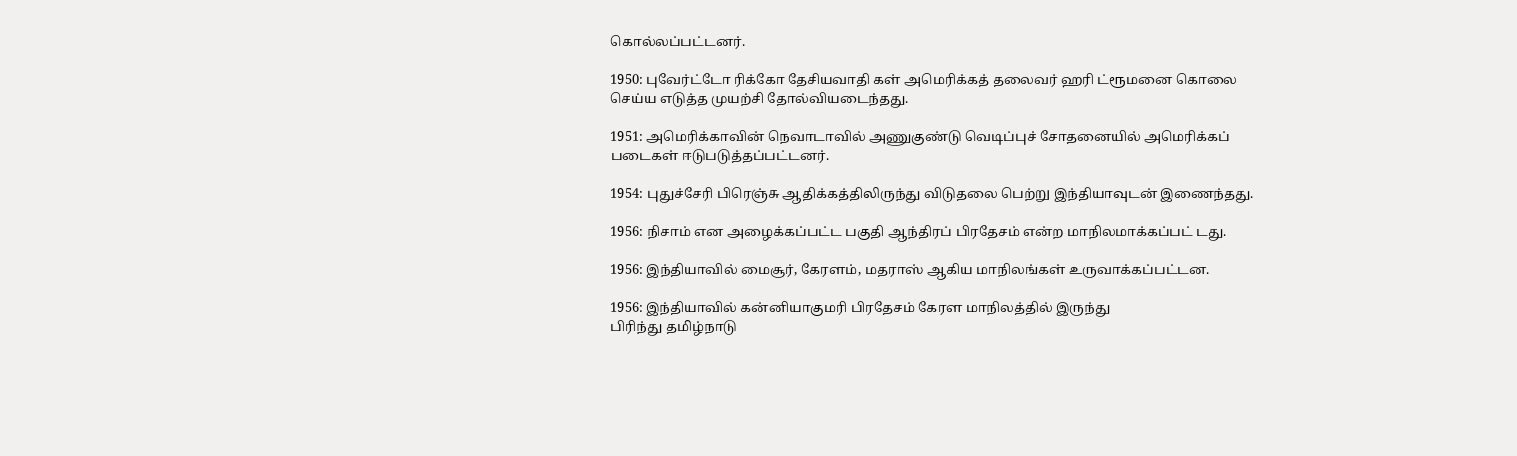கொல்லப்பட்டனர்.

1950: புவேர்ட்டோ ரிக்கோ தேசியவாதி கள் அமெரிக்கத் தலைவர் ஹரி ட்ரூமனை கொலை செய்ய எடுத்த முயற்சி தோல்வியடைந்தது.

1951: அமெரிக்காவின் நெவாடாவில் அணுகுண்டு வெடிப்புச் சோதனையில் அமெரிக்கப் படைகள் ஈடுபடுத்தப்பட்டனர்.

1954: புதுச்சேரி பிரெஞ்சு ஆதிக்கத்திலிருந்து விடுதலை பெற்று இந்தியாவுடன் இணைந்தது.

1956: நிசாம் என அழைக்கப்பட்ட பகுதி ஆந்திரப் பிரதேசம் என்ற மாநிலமாக்கப்பட் டது.

1956: இந்தியாவில் மைசூர், கேரளம், மதராஸ் ஆகிய மாநிலங்கள் உருவாக்கப்பட்டன.

1956: இந்தியாவில் கன்னியாகுமரி பிரதேசம் கேரள மாநிலத்தில் இருந்து
பிரிந்து தமிழ்நாடு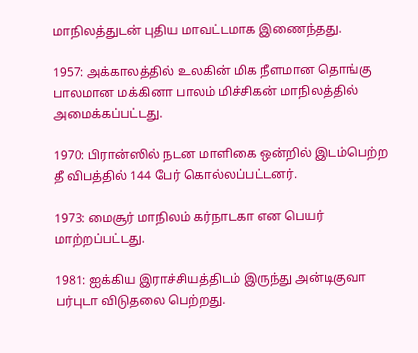மாநிலத்துடன் புதிய மாவட்டமாக இணைந்தது.

1957: அக்காலத்தில் உலகின் மிக நீளமான தொங்கு பாலமான மக்கினா பாலம் மிச்சிகன் மாநிலத்தில் அமைக்கப்பட்டது.

1970: பிரான்ஸில் நடன மாளிகை ஒன்றில் இடம்பெற்ற தீ விபத்தில் 144 பேர் கொல்லப்பட்டனர்.

1973: மைசூர் மாநிலம் கர்நாடகா என பெயர் மாற்றப்பட்டது.

1981: ஐக்கிய இராச்சியத்திடம் இருந்து அன்டிகுவா பர்புடா விடுதலை பெற்றது.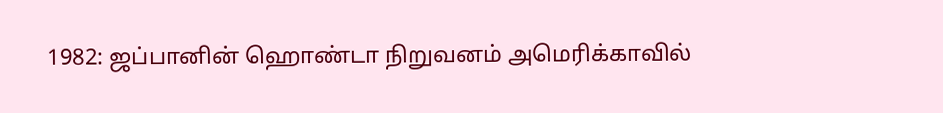1982: ஜப்பானின் ஹொண்டா நிறுவனம் அமெரிக்காவில்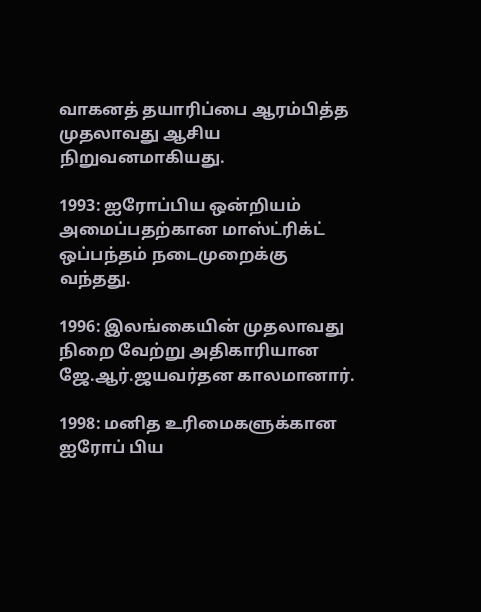வாகனத் தயாரிப்பை ஆரம்பித்த முதலாவது ஆசிய நிறுவனமாகியது.

1993: ஐரோப்பிய ஒன்றியம் அமைப்பதற்கான மாஸ்ட்ரிக்ட் ஒப்பந்தம் நடைமுறைக்கு வந்தது.

1996: இலங்கையின் முதலாவது நிறை வேற்று அதிகாரியான ஜே.ஆர்.ஜயவர்தன காலமானார்.

1998: மனித உரிமைகளுக்கான ஐரோப் பிய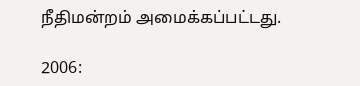நீதிமன்றம் அமைக்கப்பட்டது.

2006: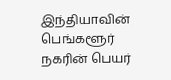இந்தியாவின் பெங்களூர் நகரின் பெயர்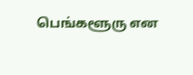பெங்களூரு என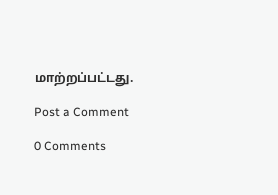மாற்றப்பட்டது.

Post a Comment

0 Comments